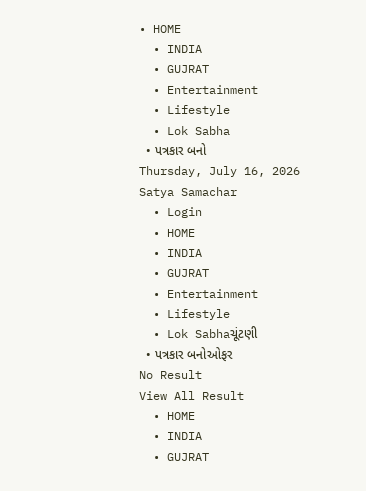• HOME
  • INDIA
  • GUJRAT
  • Entertainment
  • Lifestyle
  • Lok Sabha
  • પત્રકાર બનો
Thursday, July 16, 2026
Satya Samachar
  • Login
  • HOME
  • INDIA
  • GUJRAT
  • Entertainment
  • Lifestyle
  • Lok Sabhaચૂંટણી
  • પત્રકાર બનોઓફર
No Result
View All Result
  • HOME
  • INDIA
  • GUJRAT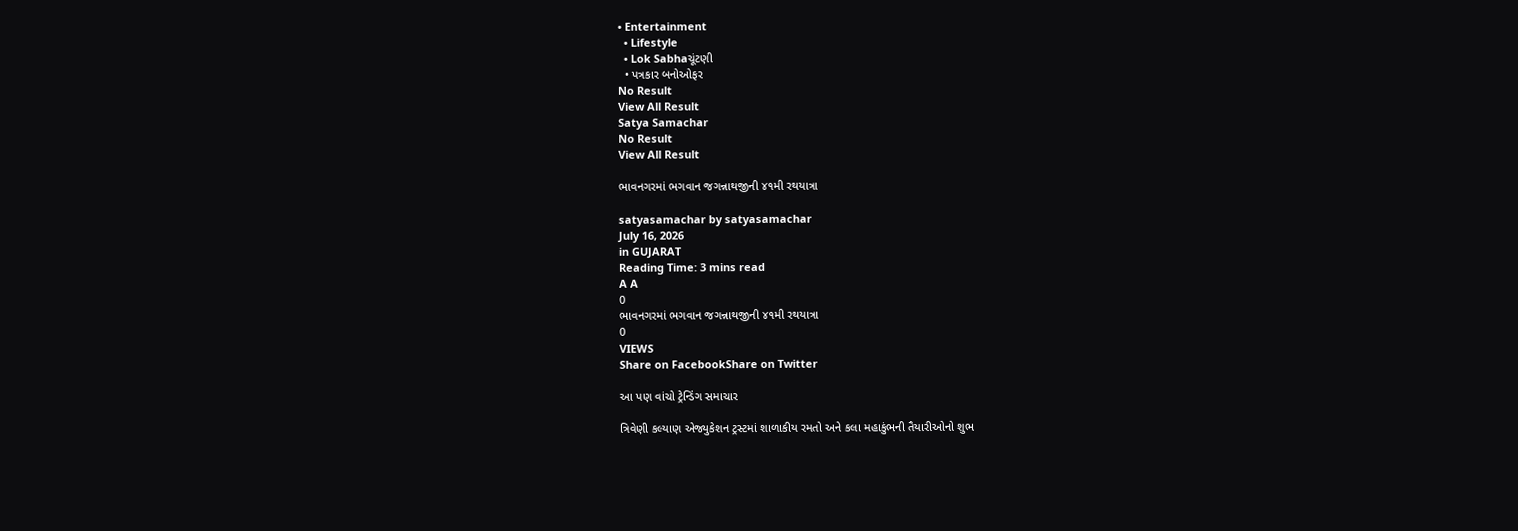• Entertainment
  • Lifestyle
  • Lok Sabhaચૂંટણી
  • પત્રકાર બનોઓફર
No Result
View All Result
Satya Samachar
No Result
View All Result

ભાવનગરમાં ભગવાન જગન્નાથજીની ૪૧મી રથયાત્રા

satyasamachar by satyasamachar
July 16, 2026
in GUJARAT
Reading Time: 3 mins read
A A
0
ભાવનગરમાં ભગવાન જગન્નાથજીની ૪૧મી રથયાત્રા
0
VIEWS
Share on FacebookShare on Twitter

આ પણ વાંચો ટ્રેન્ડિંગ સમાચાર

ત્રિવેણી કલ્યાણ એજ્યુકેશન ટ્રસ્ટમાં શાળાકીય રમતો અને કલા મહાકુંભની તૈયારીઓનો શુભ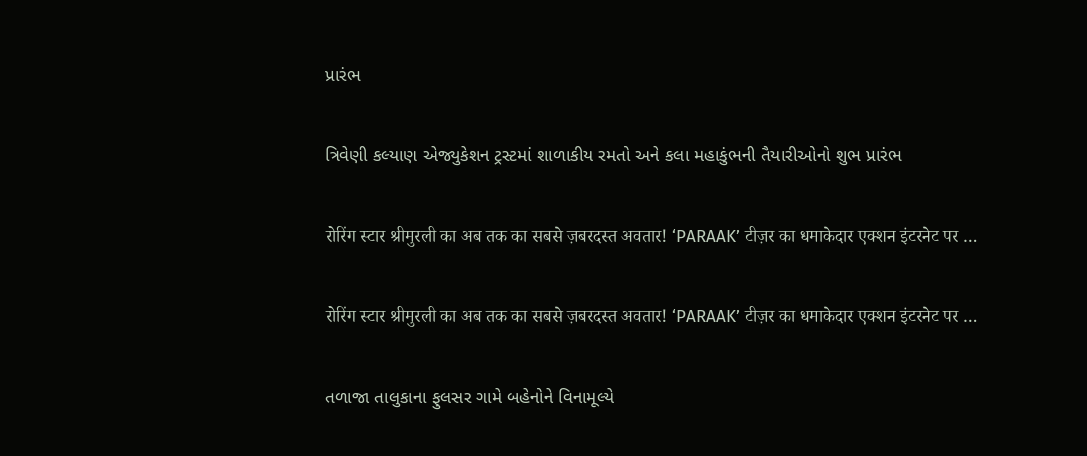પ્રારંભ

ત્રિવેણી કલ્યાણ એજ્યુકેશન ટ્રસ્ટમાં શાળાકીય રમતો અને કલા મહાકુંભની તૈયારીઓનો શુભ પ્રારંભ

रोरिंग स्टार श्रीमुरली का अब तक का सबसे ज़बरदस्त अवतार! ‘PARAAK’ टीज़र का धमाकेदार एक्शन इंटरनेट पर …

रोरिंग स्टार श्रीमुरली का अब तक का सबसे ज़बरदस्त अवतार! ‘PARAAK’ टीज़र का धमाकेदार एक्शन इंटरनेट पर …

તળાજા તાલુકાના ફુલસર ગામે બહેનોને વિનામૂલ્યે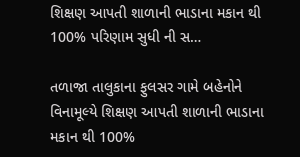શિક્ષણ આપતી શાળાની ભાડાના મકાન થી 100% પરિણામ સુધી ની સ…

તળાજા તાલુકાના ફુલસર ગામે બહેનોને વિનામૂલ્યે શિક્ષણ આપતી શાળાની ભાડાના મકાન થી 100%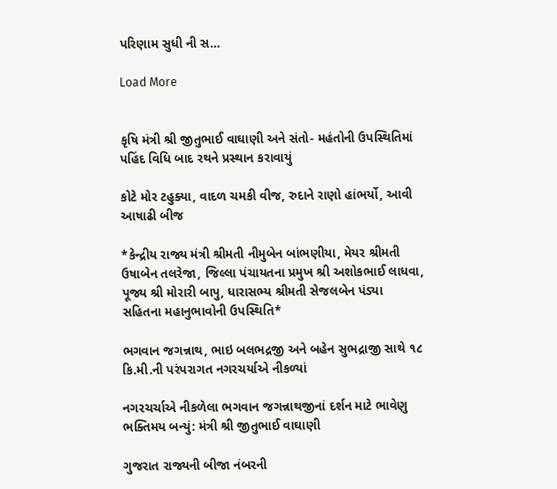પરિણામ સુધી ની સ…

Load More


કૃષિ મંત્રી શ્રી જીતુભાઈ વાઘાણી અને સંતો- મહંતોની ઉપસ્થિતિમાં પહિંદ વિધિ બાદ રથને પ્રસ્થાન કરાવાયું

કોટે મોર ટહુક્યા, વાદળ ચમકી વીજ, રુદાને રાણો હાંભર્યો, આવી આષાઢી બીજ

*કેન્દ્રીય રાજ્ય મંત્રી શ્રીમતી નીમુબેન બાંભણીયા, મેયર શ્રીમતી ઉષાબેન તલરેજા, જિલ્લા પંચાયતના પ્રમુખ શ્રી અશોકભાઈ લાધવા, પૂજ્ય શ્રી મોરારી બાપુ, ધારાસભ્ય શ્રીમતી સેજલબેન પંડ્યા સહિતના મહાનુભાવોની ઉપસ્થિતિ*

ભગવાન જગન્નાથ, ભાઇ બલભદ્રજી અને બહેન સુભદ્રાજી સાથે ૧૮ કિ.મી.ની પરંપરાગત નગરચર્યાએ નીકળ્યાં

નગરચર્ચાએ નીકળેલા ભગવાન જગન્નાથજીનાં દર્શન માટે ભાવેણુ ભક્તિમય બન્યું: મંત્રી શ્રી જીતુભાઈ વાઘાણી

ગુજરાત રાજ્યની બીજા નંબરની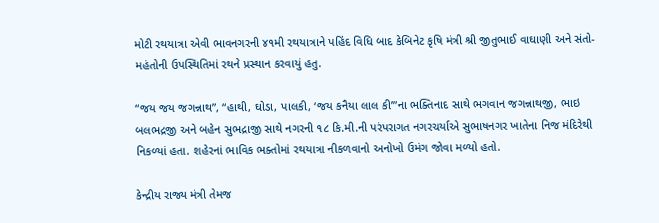મોટી રથયાત્રા એવી ભાવનગરની ૪૧મી રથયાત્રાને પહિંદ વિધિ બાદ કેબિનેટ કૃષિ મંત્રી શ્રી જીતુભાઈ વાઘાણી અને સંતો- મહંતોની ઉપસ્થિતિમાં રથને પ્રસ્થાન કરવાયું હતુ.

“જય જય જગન્નાથ”, “હાથી, ઘોડા, પાલકી, ‘જય કનૈયા લાલ કી’”ના ભક્તિનાદ સાથે ભગવાન જગન્નાથજી, ભાઇ બલભદ્રજી અને બહેન સુભદ્રાજી સાથે નગરની ૧૮ કિ.મી.ની પરંપરાગત નગરચર્યાએ સુભાષનગર ખાતેના નિજ મંદિરેથી નિકળ્યાં હતા. શહેરનાં ભાવિક ભક્તોમાં રથયાત્રા નીકળવાનો અનોખો ઉમંગ જોવા મળ્યો હતો.

કેન્દ્રીય રાજ્ય મંત્રી તેમજ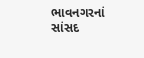ભાવનગરનાં સાંસદ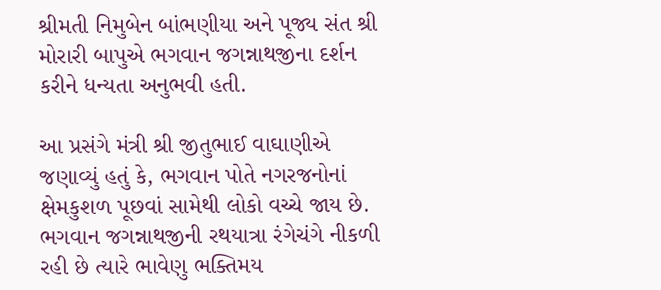શ્રીમતી નિમુબેન બાંભણીયા અને પૂજ્ય સંત શ્રી મોરારી બાપુએ ભગવાન જગન્નાથજીના દર્શન કરીને ધન્યતા અનુભવી હતી.

આ પ્રસંગે મંત્રી શ્રી જીતુભાઈ વાઘાણીએ જણાવ્યું હતું કે, ભગવાન પોતે નગરજનોનાં ક્ષેમકુશળ પૂછવાં સામેથી લોકો વચ્ચે જાય છે. ભગવાન જગન્નાથજીની રથયાત્રા રંગેચંગે નીકળી રહી છે ત્યારે ભાવેણુ ભક્તિમય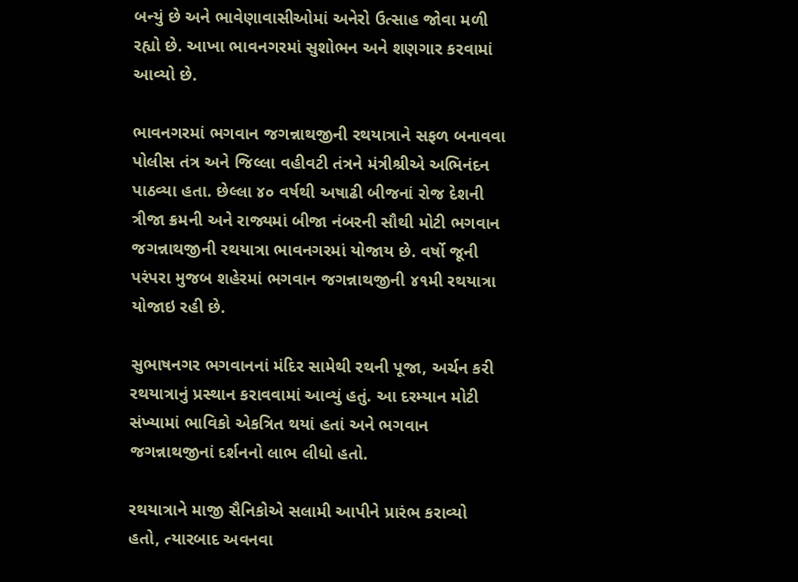બન્યું છે અને ભાવેણાવાસીઓમાં અનેરો ઉત્સાહ જોવા મળી રહ્યો છે. આખા ભાવનગરમાં સુશોભન અને શણગાર કરવામાં આવ્યો છે.

ભાવનગરમાં ભગવાન જગન્નાથજીની રથયાત્રાને સફળ બનાવવા પોલીસ તંત્ર અને જિલ્લા વહીવટી તંત્રને મંત્રીશ્રીએ અભિનંદન પાઠવ્યા હતા. છેલ્લા ૪૦ વર્ષથી અષાઢી બીજનાં રોજ દેશની ત્રીજા ક્રમની અને રાજ્યમાં બીજા નંબરની સૌથી મોટી ભગવાન જગન્નાથજીની રથયાત્રા ભાવનગરમાં યોજાય છે. વર્ષો જૂની પરંપરા મુજબ શહેરમાં ભગવાન જગન્નાથજીની ૪૧મી રથયાત્રા યોજાઇ રહી છે.

સુભાષનગર ભગવાનનાં મંદિર સામેથી રથની પૂજા, અર્ચન કરી રથયાત્રાનું પ્રસ્થાન કરાવવામાં આવ્યું હતું. આ દરમ્યાન મોટી સંખ્યામાં ભાવિકો એકત્રિત થયાં હતાં અને ભગવાન જગન્નાથજીનાં દર્શનનો લાભ લીધો હતો.

રથયાત્રાને માજી સૈનિકોએ સલામી આપીને પ્રારંભ કરાવ્યો હતો, ત્યારબાદ અવનવા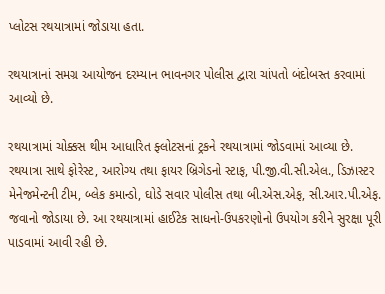પ્લોટસ રથયાત્રામાં જોડાયા હતા.

રથયાત્રાનાં સમગ્ર આયોજન દરમ્યાન ભાવનગર પોલીસ દ્વારા ચાંપતો બંદોબસ્ત કરવામાં આવ્યો છે.

રથયાત્રામાં ચોક્કસ થીમ આધારિત ફ્લોટસનાં ટ્રકને રથયાત્રામાં જોડવામાં આવ્યા છે. રથયાત્રા સાથે ફોરેસ્ટ, આરોગ્ય તથા ફાયર બ્રિગેડનો સ્ટાફ, પી.જી.વી.સી.એલ., ડિઝાસ્ટર મેનેજમેન્ટની ટીમ, બ્લેક કમાન્ડો, ઘોડે સવાર પોલીસ તથા બી.એસ.એફ, સી.આર.પી.એફ. જવાનો જોડાયા છે. આ રથયાત્રામાં હાઈટેક સાધનો-ઉપકરણોનો ઉપયોગ કરીને સુરક્ષા પૂરી પાડવામાં આવી રહી છે.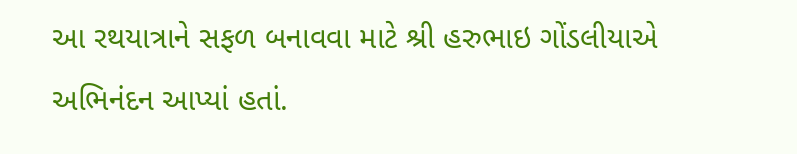આ રથયાત્રાને સફળ બનાવવા માટે શ્રી હરુભાઇ ગોંડલીયાએ અભિનંદન આપ્યાં હતાં.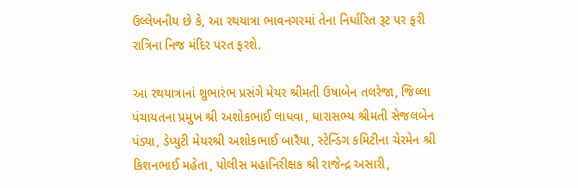ઉલ્લેખનીય છે કે, આ રથયાત્રા ભાવનગરમાં તેના નિર્ધારિત રૂટ પર ફરી રાત્રિના નિજ મંદિર પરત ફરશે.

આ રથયાત્રાનાં શુભારંભ પ્રસંગે મેયર શ્રીમતી ઉષાબેન તલરેજા, જિલ્લા પંચાયતના પ્રમુખ શ્રી અશોકભાઈ લાધવા, ધારાસભ્ય શ્રીમતી સેજલબેન પંડ્યા, ડેપ્યુટી મેયરશ્રી અશોકભાઈ બારૈયા, સ્ટેન્ડિંગ કમિટીના ચેરમેન શ્રી કિશનભાઈ મહેતા, પોલીસ મહાનિરીક્ષક શ્રી રાજેન્દ્ર અસારી,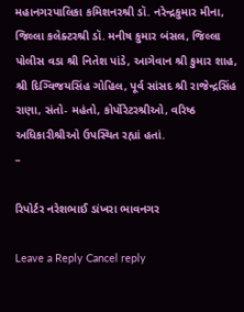મહાનગરપાલિકા કમિશનરશ્રી ડૉ. નરેન્દ્રકુમાર મીના, જિલ્લા કલેક્ટરશ્રી ડૉ. મનીષ કુમાર બંસલ, જિલ્લા પોલીસ વડા શ્રી નિતેશ પાંડે, આગેવાન શ્રી કુમાર શાહ, શ્રી દિગ્વિજયસિંહ ગોહિલ, પૂર્વ સાંસદ શ્રી રાજેન્દ્રસિંહ રાણા, સંતો- મહંતો, કોર્પોરેટરશ્રીઓ, વરિષ્ઠ અધિકારીશ્રીઓ ઉપસ્થિત રહ્યાં હતાં.
–

રિપોર્ટર નરેશભાઈ ડાંખરા ભાવનગર

Leave a Reply Cancel reply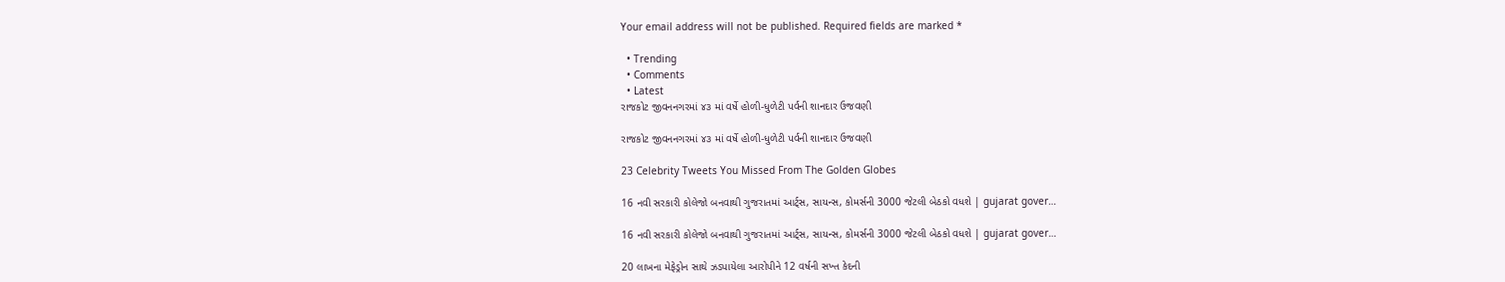Your email address will not be published. Required fields are marked *

  • Trending
  • Comments
  • Latest
રાજકોટ જીવનનગરમાં ૪૩ માં વર્ષે હોળી-ધુળેટી પર્વની શાનદાર ઉજવણી

રાજકોટ જીવનનગરમાં ૪૩ માં વર્ષે હોળી-ધુળેટી પર્વની શાનદાર ઉજવણી

23 Celebrity Tweets You Missed From The Golden Globes

16 નવી સરકારી કોલેજો બનવાથી ગુજરાતમાં આર્ટ્સ, સાયન્સ, કોમર્સની 3000 જેટલી બેઠકો વધશે | gujarat gover…

16 નવી સરકારી કોલેજો બનવાથી ગુજરાતમાં આર્ટ્સ, સાયન્સ, કોમર્સની 3000 જેટલી બેઠકો વધશે | gujarat gover…

20 લાખના મેફેડ્રોન સાથે ઝડપાયેલા આરોપીને 12 વર્ષની સખ્ત કેદની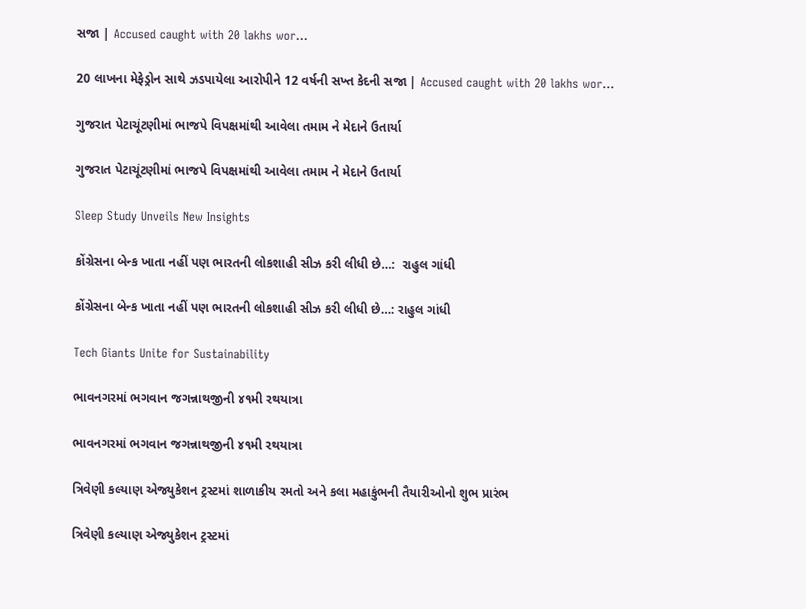સજા | Accused caught with 20 lakhs wor…

20 લાખના મેફેડ્રોન સાથે ઝડપાયેલા આરોપીને 12 વર્ષની સખ્ત કેદની સજા | Accused caught with 20 lakhs wor…

ગુજરાત પેટાચૂંટણીમાં ભાજપે વિપક્ષમાંથી આવેલા તમામ ને મેદાને ઉતાર્યા

ગુજરાત પેટાચૂંટણીમાં ભાજપે વિપક્ષમાંથી આવેલા તમામ ને મેદાને ઉતાર્યા

Sleep Study Unveils New Insights

કોંગ્રેસના બેન્ક ખાતા નહીં પણ ભારતની લોકશાહી સીઝ કરી લીધી છે…:  રાહુલ ગાંધી

કોંગ્રેસના બેન્ક ખાતા નહીં પણ ભારતની લોકશાહી સીઝ કરી લીધી છે…: રાહુલ ગાંધી

Tech Giants Unite for Sustainability

ભાવનગરમાં ભગવાન જગન્નાથજીની ૪૧મી રથયાત્રા

ભાવનગરમાં ભગવાન જગન્નાથજીની ૪૧મી રથયાત્રા

ત્રિવેણી કલ્યાણ એજ્યુકેશન ટ્રસ્ટમાં શાળાકીય રમતો અને કલા મહાકુંભની તૈયારીઓનો શુભ પ્રારંભ

ત્રિવેણી કલ્યાણ એજ્યુકેશન ટ્રસ્ટમાં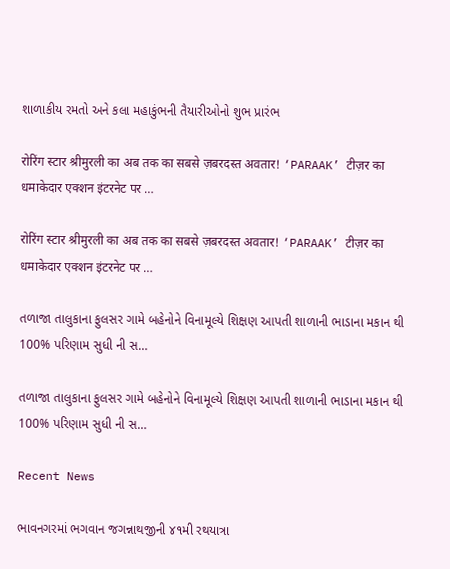શાળાકીય રમતો અને કલા મહાકુંભની તૈયારીઓનો શુભ પ્રારંભ

रोरिंग स्टार श्रीमुरली का अब तक का सबसे ज़बरदस्त अवतार! ‘PARAAK’ टीज़र का धमाकेदार एक्शन इंटरनेट पर …

रोरिंग स्टार श्रीमुरली का अब तक का सबसे ज़बरदस्त अवतार! ‘PARAAK’ टीज़र का धमाकेदार एक्शन इंटरनेट पर …

તળાજા તાલુકાના ફુલસર ગામે બહેનોને વિનામૂલ્યે શિક્ષણ આપતી શાળાની ભાડાના મકાન થી 100% પરિણામ સુધી ની સ…

તળાજા તાલુકાના ફુલસર ગામે બહેનોને વિનામૂલ્યે શિક્ષણ આપતી શાળાની ભાડાના મકાન થી 100% પરિણામ સુધી ની સ…

Recent News

ભાવનગરમાં ભગવાન જગન્નાથજીની ૪૧મી રથયાત્રા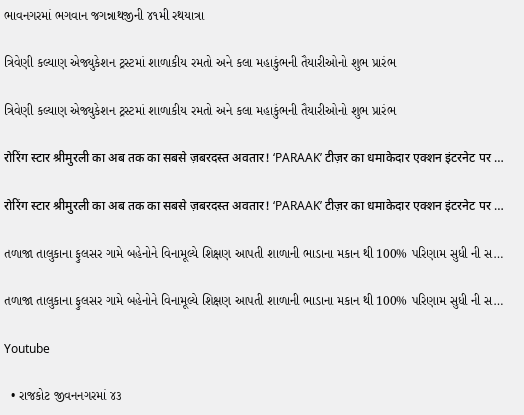ભાવનગરમાં ભગવાન જગન્નાથજીની ૪૧મી રથયાત્રા

ત્રિવેણી કલ્યાણ એજ્યુકેશન ટ્રસ્ટમાં શાળાકીય રમતો અને કલા મહાકુંભની તૈયારીઓનો શુભ પ્રારંભ

ત્રિવેણી કલ્યાણ એજ્યુકેશન ટ્રસ્ટમાં શાળાકીય રમતો અને કલા મહાકુંભની તૈયારીઓનો શુભ પ્રારંભ

रोरिंग स्टार श्रीमुरली का अब तक का सबसे ज़बरदस्त अवतार! ‘PARAAK’ टीज़र का धमाकेदार एक्शन इंटरनेट पर …

रोरिंग स्टार श्रीमुरली का अब तक का सबसे ज़बरदस्त अवतार! ‘PARAAK’ टीज़र का धमाकेदार एक्शन इंटरनेट पर …

તળાજા તાલુકાના ફુલસર ગામે બહેનોને વિનામૂલ્યે શિક્ષણ આપતી શાળાની ભાડાના મકાન થી 100% પરિણામ સુધી ની સ…

તળાજા તાલુકાના ફુલસર ગામે બહેનોને વિનામૂલ્યે શિક્ષણ આપતી શાળાની ભાડાના મકાન થી 100% પરિણામ સુધી ની સ…

Youtube

  • રાજકોટ જીવનનગરમાં ૪૩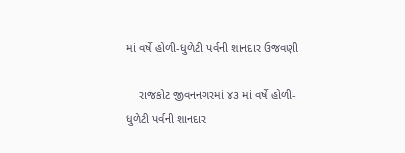માં વર્ષે હોળી-ધુળેટી પર્વની શાનદાર ઉજવણી

    રાજકોટ જીવનનગરમાં ૪૩ માં વર્ષે હોળી-ધુળેટી પર્વની શાનદાર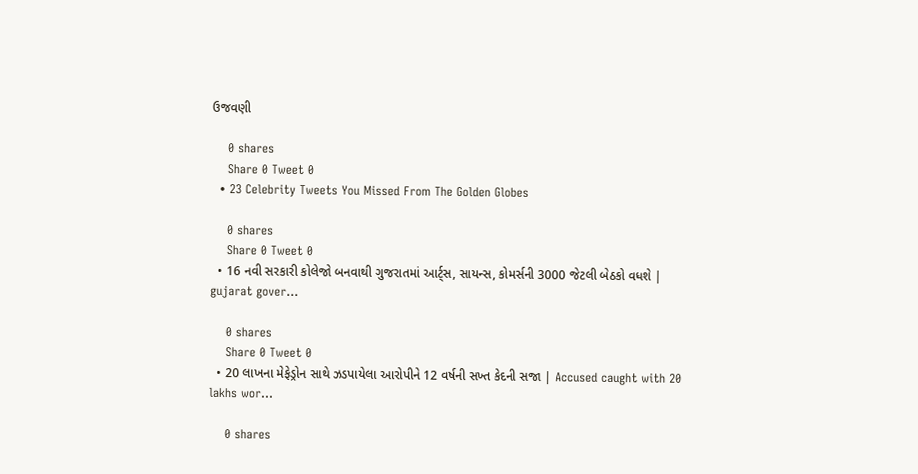ઉજવણી

    0 shares
    Share 0 Tweet 0
  • 23 Celebrity Tweets You Missed From The Golden Globes

    0 shares
    Share 0 Tweet 0
  • 16 નવી સરકારી કોલેજો બનવાથી ગુજરાતમાં આર્ટ્સ, સાયન્સ, કોમર્સની 3000 જેટલી બેઠકો વધશે | gujarat gover…

    0 shares
    Share 0 Tweet 0
  • 20 લાખના મેફેડ્રોન સાથે ઝડપાયેલા આરોપીને 12 વર્ષની સખ્ત કેદની સજા | Accused caught with 20 lakhs wor…

    0 shares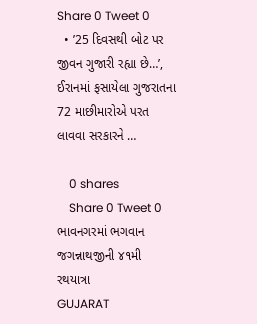Share 0 Tweet 0
  • ’25 દિવસથી બોટ પર જીવન ગુજારી રહ્યા છે…’, ઈરાનમાં ફસાયેલા ગુજરાતના 72 માછીમારોએ પરત લાવવા સરકારને …

    0 shares
    Share 0 Tweet 0
ભાવનગરમાં ભગવાન જગન્નાથજીની ૪૧મી રથયાત્રા
GUJARAT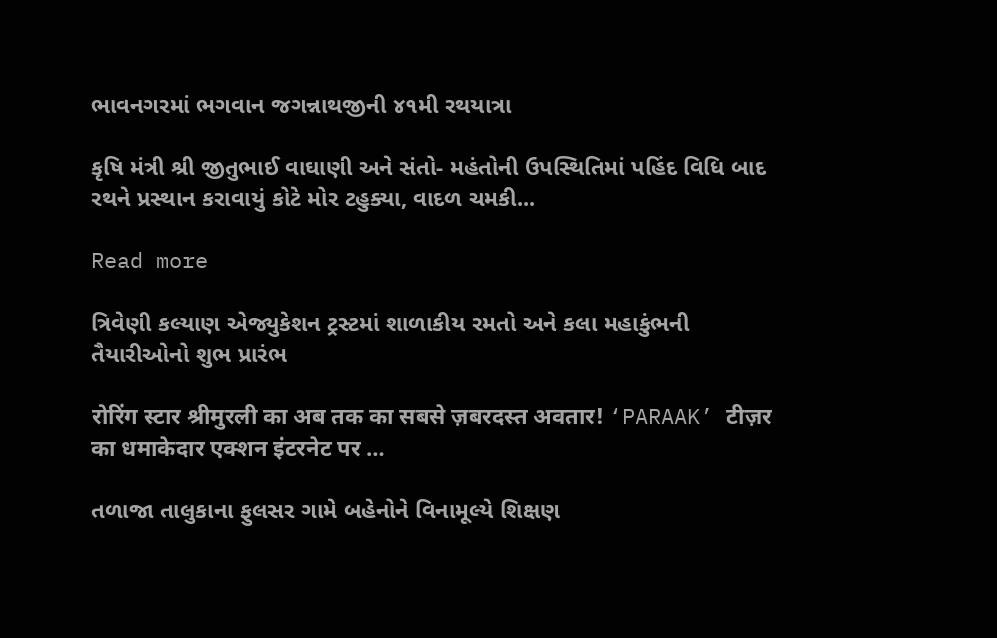ભાવનગરમાં ભગવાન જગન્નાથજીની ૪૧મી રથયાત્રા

કૃષિ મંત્રી શ્રી જીતુભાઈ વાઘાણી અને સંતો- મહંતોની ઉપસ્થિતિમાં પહિંદ વિધિ બાદ રથને પ્રસ્થાન કરાવાયું કોટે મોર ટહુક્યા, વાદળ ચમકી...

Read more

ત્રિવેણી કલ્યાણ એજ્યુકેશન ટ્રસ્ટમાં શાળાકીય રમતો અને કલા મહાકુંભની તૈયારીઓનો શુભ પ્રારંભ

रोरिंग स्टार श्रीमुरली का अब तक का सबसे ज़बरदस्त अवतार! ‘PARAAK’ टीज़र का धमाकेदार एक्शन इंटरनेट पर …

તળાજા તાલુકાના ફુલસર ગામે બહેનોને વિનામૂલ્યે શિક્ષણ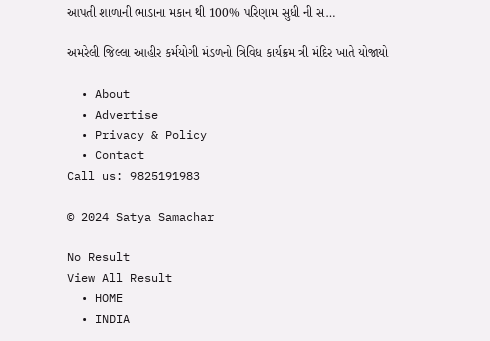આપતી શાળાની ભાડાના મકાન થી 100% પરિણામ સુધી ની સ…

અમરેલી જિલ્લા આહીર કર્મયોગી મંડળનો ત્રિવિધ કાર્યક્રમ ત્રી મંદિર ખાતે યોજાયો

  • About
  • Advertise
  • Privacy & Policy
  • Contact
Call us: 9825191983

© 2024 Satya Samachar

No Result
View All Result
  • HOME
  • INDIA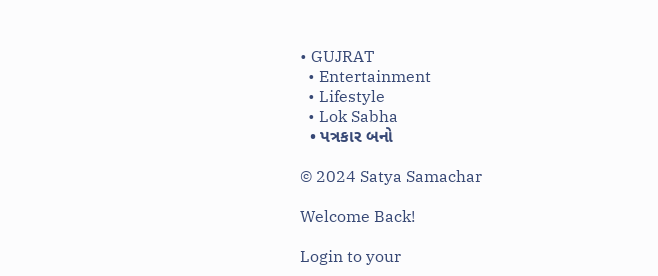• GUJRAT
  • Entertainment
  • Lifestyle
  • Lok Sabha
  • પત્રકાર બનો

© 2024 Satya Samachar

Welcome Back!

Login to your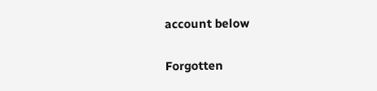account below

Forgotten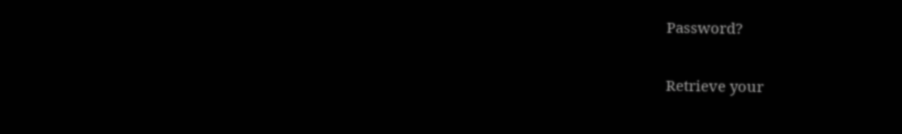Password?

Retrieve your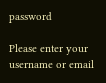password

Please enter your username or email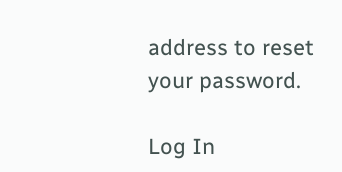address to reset your password.

Log In